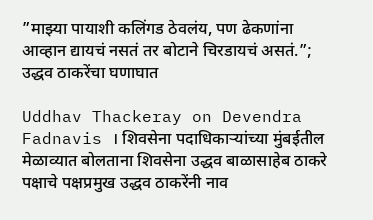”माझ्या पायाशी कलिंगड ठेवलंय, पण ढेकणांना आव्हान द्यायचं नसतं तर बोटाने चिरडायचं असतं.”; उद्धव ठाकरेंचा घणाघात

Uddhav Thackeray on Devendra Fadnavis । शिवसेना पदाधिकाऱ्यांच्या मुंबईतील मेळाव्यात बोलताना शिवसेना उद्धव बाळासाहेब ठाकरे पक्षाचे पक्षप्रमुख उद्धव ठाकरेंनी नाव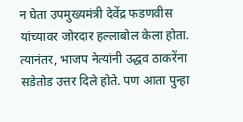न घेता उपमुख्यमंत्री देवेंद्र फडणवीस यांच्यावर जोरदार हल्लाबोल केला होता. त्यानंतर, भाजप नेत्यांनी उद्धव ठाकरेंना सडेतोड उत्तर दिले होते. पण आता पुन्हा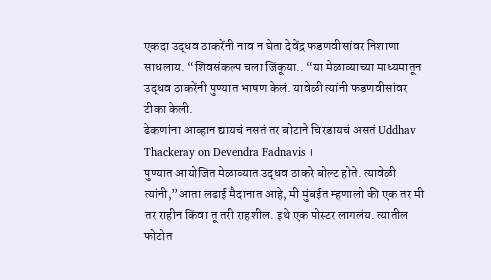एकदा उद्धव ठाकरेंनी नाव न घेता देवेंद्र फडणवीसांवर निशाणा साधलाय. “शिवसंकल्प चला जिंकूया.. “या मेळाव्याच्या माध्यमातून उद्धव ठाकरेंनी पुण्यात भाषण केलं. यावेळी त्यांनी फडणवीसांवर टीका केली.
ढेकणांना आव्हान द्यायचं नसतं तर बोटाने चिरडायचं असतं Uddhav Thackeray on Devendra Fadnavis ।
पुण्यात आयोजित मेळाव्यात उद्धव ठाकरे बोल्ट होते. त्यावेळी त्यांनी,”आता लढाई मैदानात आहे, मी मुंबईत म्हणालो की एक तर मी तर राहीन किंवा तू तरी राहशील. इथे एक पोस्टर लागलंय. त्यातील फोटोत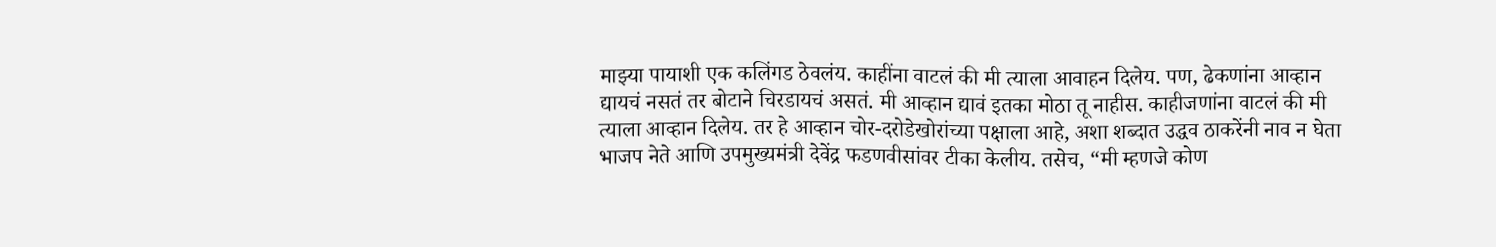माझ्या पायाशी एक कलिंगड ठेवलंय. काहींना वाटलं की मी त्याला आवाहन दिलेय. पण, ढेकणांना आव्हान द्यायचं नसतं तर बोटाने चिरडायचं असतं. मी आव्हान द्यावं इतका मोठा तू नाहीस. काहीजणांना वाटलं की मी त्याला आव्हान दिलेय. तर हे आव्हान चोर-दरोडेखोरांच्या पक्षाला आहे, अशा शब्दात उद्धव ठाकरेंनी नाव न घेता भाजप नेते आणि उपमुख्यमंत्री देवेंद्र फडणवीसांवर टीका केलीय. तसेच, “मी म्हणजे कोण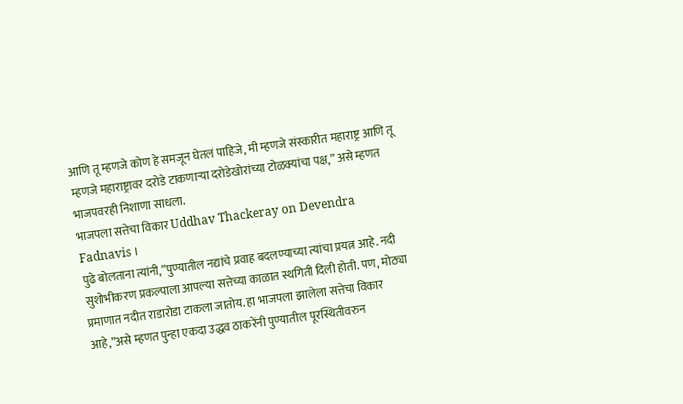आणि तू म्हणजे कोण हे समजून घेतलं पाहिजे, मी म्हणजे संस्कारीत महाराष्ट्र आणि तू म्हणजे महाराष्ट्रावर दरोडे टाकणाऱ्या दरोडेखोरांच्या टोळक्यांचा पक्ष,” असे म्हणत भाजपवरही निशाणा साधला.
भाजपला सत्तेचा विकार Uddhav Thackeray on Devendra Fadnavis ।
पुढे बोलताना त्यांनी,”पुण्यातील नद्यांचे प्रवाह बदलण्याच्या त्यांचा प्रयत्न आहे. नदी सुशोभीकरण प्रकल्पाला आपल्या सत्तेच्या काळात स्थगिती दिली होती. पण, मोठ्या प्रमाणात नदीत राडारोडा टाकला जातोय. हा भाजपला झालेला सत्तेचा विकार आहे,”असे म्हणत पुन्हा एकदा उद्धव ठाकरेंनी पुण्यातील पूरस्थितीवरुन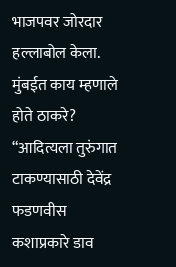भाजपवर जोरदार हल्लाबोल केला.
मुंबईत काय म्हणाले होते ठाकरे?
“आदित्यला तुरुंगात टाकण्यासाठी देवेंद्र फडणवीस कशाप्रकारे डाव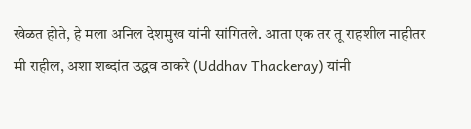खेळत होते, हे मला अनिल देशमुख यांनी सांगितले. आता एक तर तू राहशील नाहीतर मी राहील, अशा शब्दांत उद्धव ठाकरे (Uddhav Thackeray) यांनी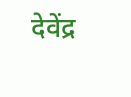देवेंद्र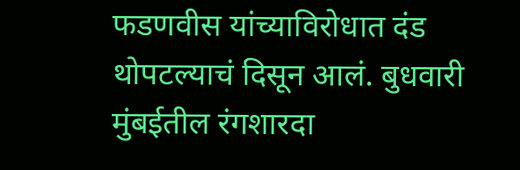फडणवीस यांच्याविरोधात दंड थोपटल्याचं दिसून आलं. बुधवारी मुंबईतील रंगशारदा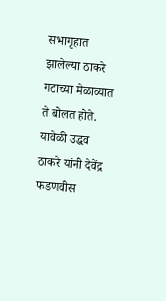सभागृहात झालेल्या ठाकरे गटाच्या मेळाव्यात ते बोलत होते. यावेळी उद्धव ठाकरे यांनी देवेंद्र फडणवीस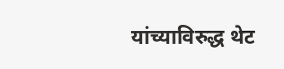यांच्याविरुद्ध थेट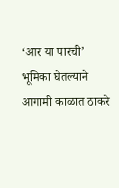‘आर या पारची’ भूमिका घेतल्याने आगामी काळात ठाकरे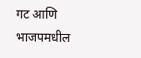गट आणि भाजपमधील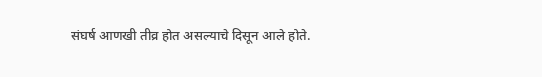संघर्ष आणखी तीव्र होत असल्याचे दिसून आले होते.